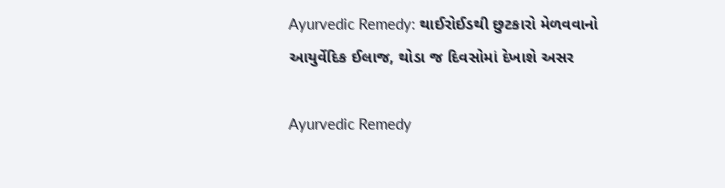Ayurvedic Remedy: થાઈરોઈડથી છુટકારો મેળવવાનો આયુર્વેદિક ઈલાજ, થોડા જ દિવસોમાં દેખાશે અસર

Ayurvedic Remedy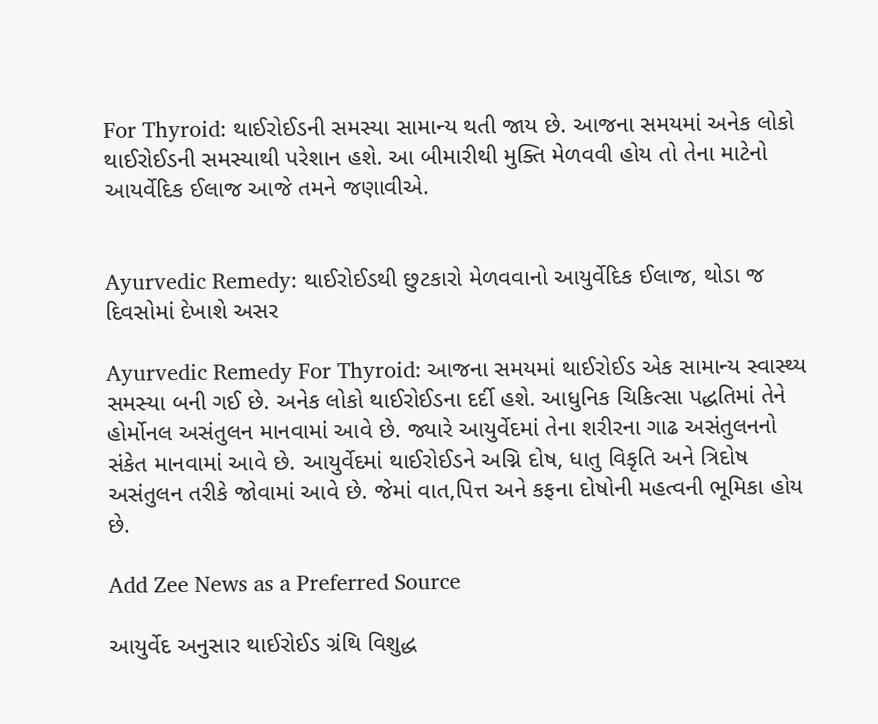For Thyroid: થાઈરોઈડની સમસ્યા સામાન્ય થતી જાય છે. આજના સમયમાં અનેક લોકો થાઈરોઈડની સમસ્યાથી પરેશાન હશે. આ બીમારીથી મુક્તિ મેળવવી હોય તો તેના માટેનો આયર્વેદિક ઈલાજ આજે તમને જણાવીએ.


Ayurvedic Remedy: થાઈરોઈડથી છુટકારો મેળવવાનો આયુર્વેદિક ઈલાજ, થોડા જ દિવસોમાં દેખાશે અસર

Ayurvedic Remedy For Thyroid: આજના સમયમાં થાઈરોઈડ એક સામાન્ય સ્વાસ્થ્ય સમસ્યા બની ગઈ છે. અનેક લોકો થાઈરોઈડના દર્દી હશે. આધુનિક ચિકિત્સા પદ્ધતિમાં તેને હોર્મોનલ અસંતુલન માનવામાં આવે છે. જ્યારે આયુર્વેદમાં તેના શરીરના ગાઢ અસંતુલનનો સંકેત માનવામાં આવે છે. આયુર્વેદમાં થાઈરોઈડને અગ્નિ દોષ, ધાતુ વિકૃતિ અને ત્રિદોષ અસંતુલન તરીકે જોવામાં આવે છે. જેમાં વાત,પિત્ત અને કફના દોષોની મહત્વની ભૂમિકા હોય છે.

Add Zee News as a Preferred Source

આયુર્વેદ અનુસાર થાઈરોઈડ ગ્રંથિ વિશુદ્ધ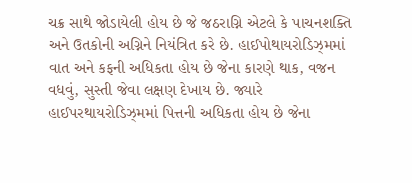ચક્ર સાથે જોડાયેલી હોય છે જે જઠરાગ્નિ એટલે કે પાચનશક્તિ અને ઉતકોની અગ્નિને નિયંત્રિત કરે છે. હાઈપોથાયરોડિઝ્મમાં વાત અને કફની અધિકતા હોય છે જેના કારણે થાક, વજન વધવું, સુસ્તી જેવા લક્ષણ દેખાય છે. જ્યારે હાઈપરથાયરોડિઝ્મમાં પિત્તની અધિકતા હોય છે જેના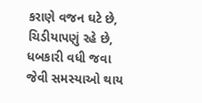કરાણે વજન ઘટે છે, ચિડીયાપણું રહે છે, ધબકારી વધી જવા જેવી સમસ્યાઓ થાય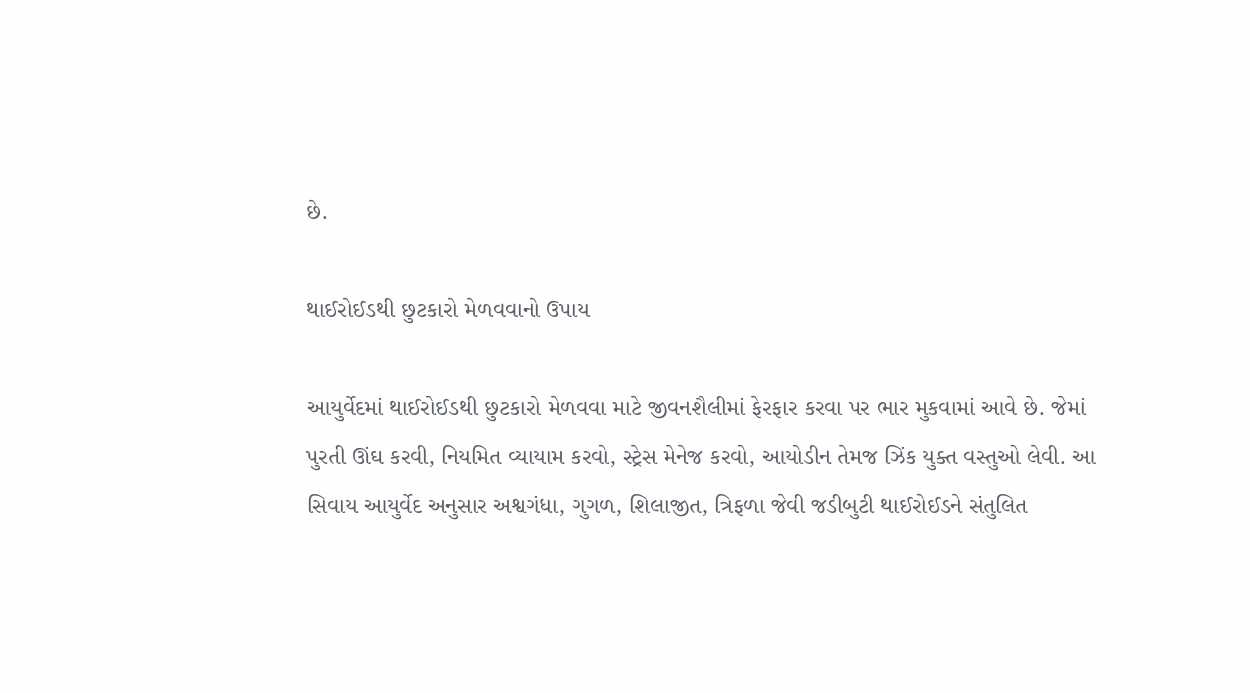છે.

થાઈરોઈડથી છુટકારો મેળવવાનો ઉપાય

આયુર્વેદમાં થાઈરોઈડથી છુટકારો મેળવવા માટે જીવનશૈલીમાં ફેરફાર કરવા પર ભાર મુકવામાં આવે છે. જેમાં પુરતી ઊંઘ કરવી, નિયમિત વ્યાયામ કરવો, સ્ટ્રેસ મેનેજ કરવો, આયોડીન તેમજ ઝિંક યુક્ત વસ્તુઓ લેવી. આ સિવાય આયુર્વેદ અનુસાર અશ્વગંધા, ગુગળ, શિલાજીત, ત્રિફળા જેવી જડીબુટી થાઈરોઈડને સંતુલિત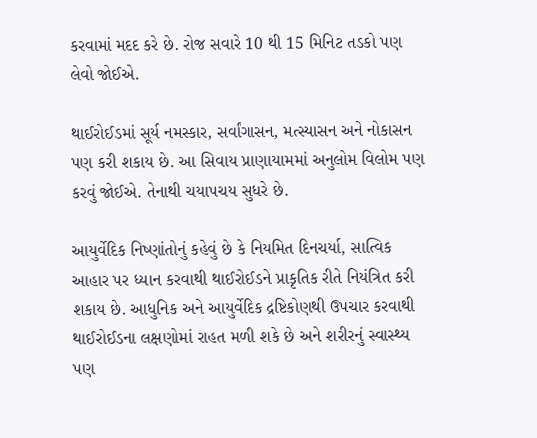કરવામાં મદદ કરે છે. રોજ સવારે 10 થી 15 મિનિટ તડકો પણ લેવો જોઈએ.

થાઈરોઈડમાં સૂર્ય નમસ્કાર, સર્વાંગાસન, મત્સ્યાસન અને નોકાસન પણ કરી શકાય છે. આ સિવાય પ્રાણાયામમાં અનુલોમ વિલોમ પણ કરવું જોઈએ. તેનાથી ચયાપચય સુધરે છે.

આયુર્વેદિક નિષ્ણાંતોનું કહેવું છે કે નિયમિત દિનચર્યા, સાત્વિક આહાર પર ધ્યાન કરવાથી થાઈરોઈડને પ્રાકૃતિક રીતે નિયંત્રિત કરી શકાય છે. આધુનિક અને આયુર્વેદિક દ્રષ્ટિકોણથી ઉપચાર કરવાથી થાઈરોઈડના લક્ષણોમાં રાહત મળી શકે છે અને શરીરનું સ્વાસ્થ્ય પણ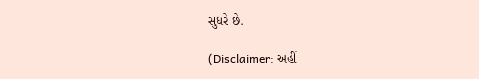સુધરે છે.

(Disclaimer: અહીં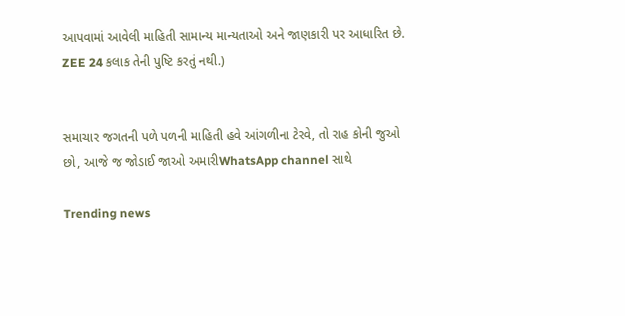આપવામાં આવેલી માહિતી સામાન્ય માન્યતાઓ અને જાણકારી પર આધારિત છે. ZEE 24 કલાક તેની પુષ્ટિ કરતું નથી.)


સમાચાર જગતની પળે પળની માહિતી હવે આંગળીના ટેરવે, તો રાહ કોની જુઓ છો, આજે જ જોડાઈ જાઓ અમારીWhatsApp channel સાથે

Trending news